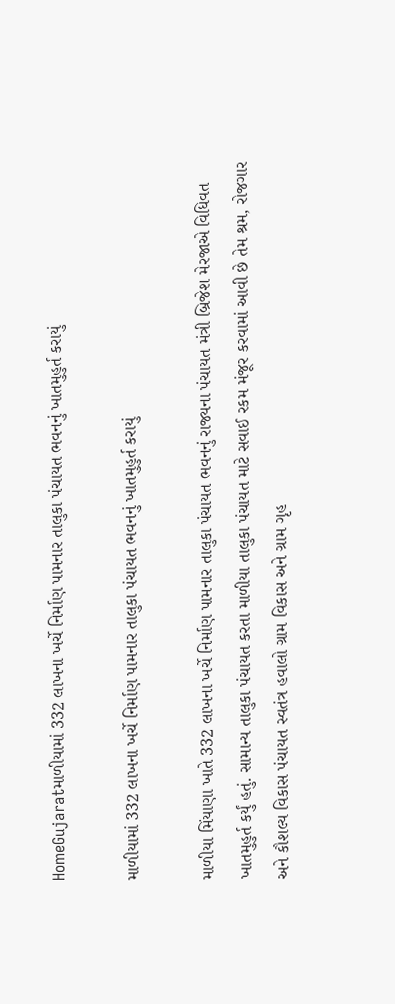HomeGujaratમાળીયામાં 332 લાખના ખર્ચે નિર્માણ પામનાર તાલુકા પંચાયત ભવનનું ખાતમુહુર્ત કરાયું

માળીયામાં 332 લાખના ખર્ચે નિર્માણ પામનાર તાલુકા પંચાયત ભવનનું ખાતમુહુર્ત કરાયું

માળીયા મિંયાણા ખાતે 332 લાખના ખર્ચે નિર્માણ પામનાર તાલુકા પંચાયત ભવનનું રાજ્યના પંચાયત મંત્રી બ્રિજેશ મેરજાએ વિધિવત ખાતમુહુર્ત કર્યું હતું. સામાન્ય તાલુકા પંચાયત કરતા માળીયા તાલુકા પંચાયત માટે સવાઈ રકમ મંજૂર કરવામાં આવી છે તેમ શ્રમ, રોજગાર અને કૌશલ્ય વિકાસ પંચાયત સ્વતંત્ર હવાલો ગ્રામ વિકાસ અને ગ્રામ ગૃહ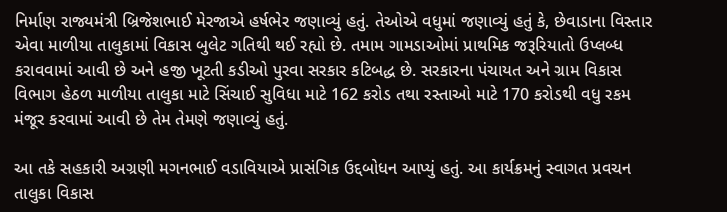નિર્માણ રાજ્યમંત્રી બ્રિજેશભાઈ મેરજાએ હર્ષભેર જણાવ્યું હતું. તેઓએ વધુમાં જણાવ્યું હતું કે, છેવાડાના વિસ્તાર એવા માળીયા તાલુકામાં વિકાસ બુલેટ ગતિથી થઈ રહ્યો છે. તમામ ગામડાઓમાં પ્રાથમિક જરૂરિયાતો ઉપ્લબ્ધ કરાવવામાં આવી છે અને હજી ખૂટતી કડીઓ પુરવા સરકાર કટિબદ્ધ છે. સરકારના પંચાયત અને ગ્રામ વિકાસ વિભાગ હેઠળ માળીયા તાલુકા માટે સિંચાઈ સુવિધા માટે 162 કરોડ તથા રસ્તાઓ માટે 170 કરોડથી વધુ રકમ મંજૂર કરવામાં આવી છે તેમ તેમણે જણાવ્યું હતું.

આ તકે સહકારી અગ્રણી મગનભાઈ વડાવિયાએ પ્રાસંગિક ઉદ્દબોધન આપ્યું હતું. આ કાર્યક્રમનું સ્વાગત પ્રવચન તાલુકા વિકાસ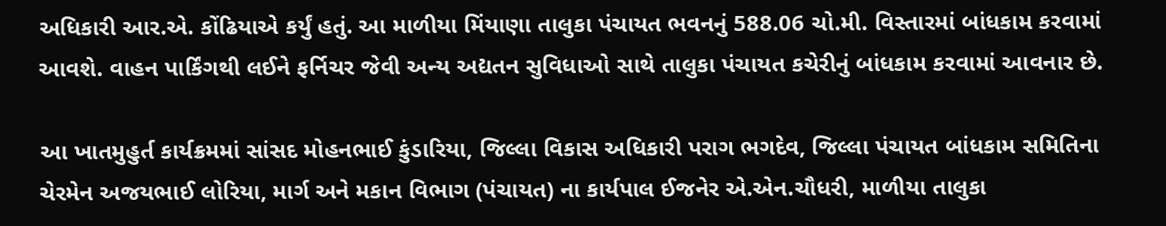અધિકારી આર.એ. કોંઢિયાએ કર્યું હતું. આ માળીયા મિંયાણા તાલુકા પંચાયત ભવનનું 588.06 ચો.મી. વિસ્તારમાં બાંધકામ કરવામાં આવશે. વાહન પાર્કિંગથી લઈને ફર્નિચર જેવી અન્ય અદ્યતન સુવિધાઓ સાથે તાલુકા પંચાયત કચેરીનું બાંધકામ કરવામાં આવનાર છે.

આ ખાતમુહુર્ત કાર્યક્રમમાં સાંસદ મોહનભાઈ કુંડારિયા, જિલ્લા વિકાસ અધિકારી પરાગ ભગદેવ, જિલ્લા પંચાયત બાંધકામ સમિતિના ચેરમેન અજયભાઈ લોરિયા, માર્ગ અને મકાન વિભાગ (પંચાયત) ના કાર્યપાલ ઈજનેર એ.એન.ચૌધરી, માળીયા તાલુકા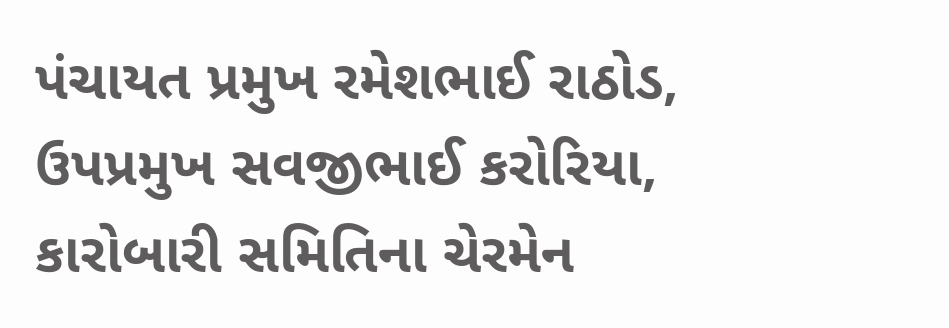પંચાયત પ્રમુખ રમેશભાઈ રાઠોડ, ઉપપ્રમુખ સવજીભાઈ કરોરિયા, કારોબારી સમિતિના ચેરમેન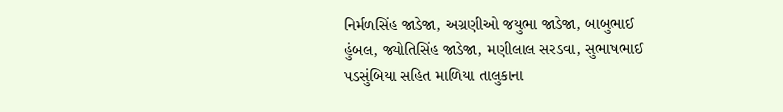નિર્મળસિંહ જાડેજા, અગ્રણીઓ જયુભા જાડેજા, બાબુભાઈ હુંબલ, જ્યોતિસિંહ જાડેજા, મણીલાલ સરડવા, સુભાષભાઈ પડસુંબિયા સહિત માળિયા તાલુકાના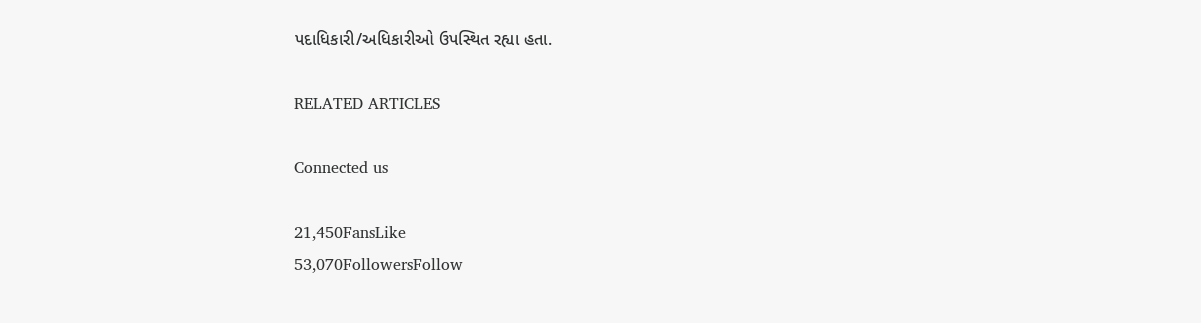પદાધિકારી/અધિકારીઓ ઉપસ્થિત રહ્યા હતા.

RELATED ARTICLES

Connected us

21,450FansLike
53,070FollowersFollow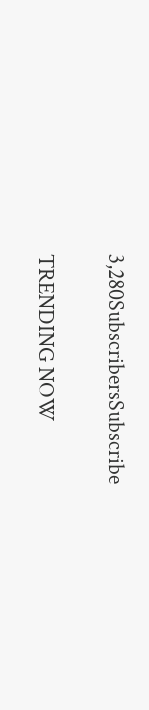3,280SubscribersSubscribe

TRENDING NOW